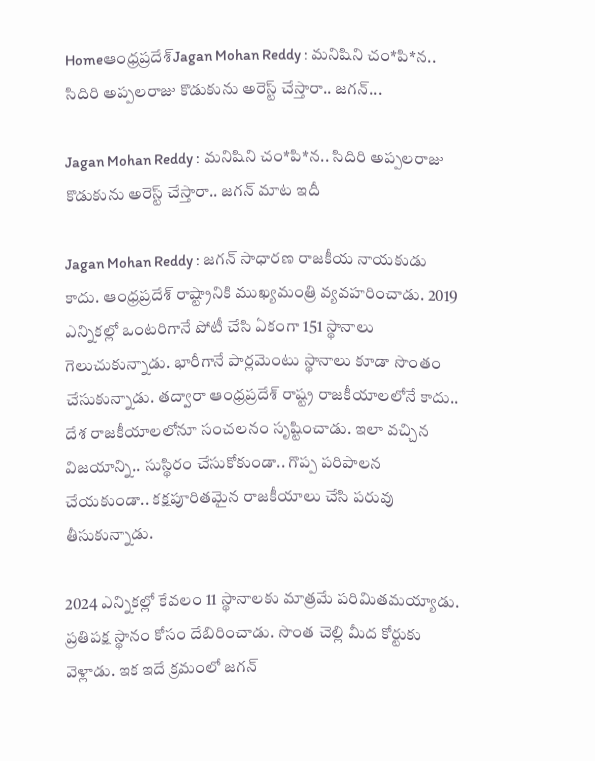Homeఆంధ్రప్రదేశ్‌Jagan Mohan Reddy : మనిషిని చం*పి*న.. సిదిరి అప్పలరాజు కొడుకును అరెస్ట్ చేస్తారా.. జగన్...

Jagan Mohan Reddy : మనిషిని చం*పి*న.. సిదిరి అప్పలరాజు కొడుకును అరెస్ట్ చేస్తారా.. జగన్ మాట ఇదీ

Jagan Mohan Reddy : జగన్ సాధారణ రాజకీయ నాయకుడు కాదు. ఆంధ్రప్రదేశ్ రాష్ట్రానికి ముఖ్యమంత్రి వ్యవహరించాడు. 2019 ఎన్నికల్లో ఒంటరిగానే పోటీ చేసి ఏకంగా 151 స్థానాలు గెలుచుకున్నాడు. భారీగానే పార్లమెంటు స్థానాలు కూడా సొంతం చేసుకున్నాడు. తద్వారా ఆంధ్రప్రదేశ్ రాష్ట్ర రాజకీయాలలోనే కాదు.. దేశ రాజకీయాలలోనూ సంచలనం సృష్టించాడు. ఇలా వచ్చిన విజయాన్ని.. సుస్థిరం చేసుకోకుండా.. గొప్ప పరిపాలన చేయకుండా.. కక్షపూరితమైన రాజకీయాలు చేసి పరువు తీసుకున్నాడు.

2024 ఎన్నికల్లో కేవలం 11 స్థానాలకు మాత్రమే పరిమితమయ్యాడు. ప్రతిపక్ష స్థానం కోసం దేబిరించాడు. సొంత చెల్లి మీద కోర్టుకు వెళ్లాడు. ఇక ఇదే క్రమంలో జగన్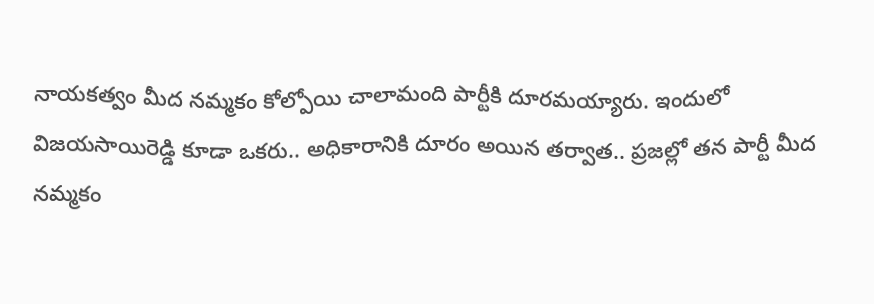నాయకత్వం మీద నమ్మకం కోల్పోయి చాలామంది పార్టీకి దూరమయ్యారు. ఇందులో విజయసాయిరెడ్డి కూడా ఒకరు.. అధికారానికి దూరం అయిన తర్వాత.. ప్రజల్లో తన పార్టీ మీద నమ్మకం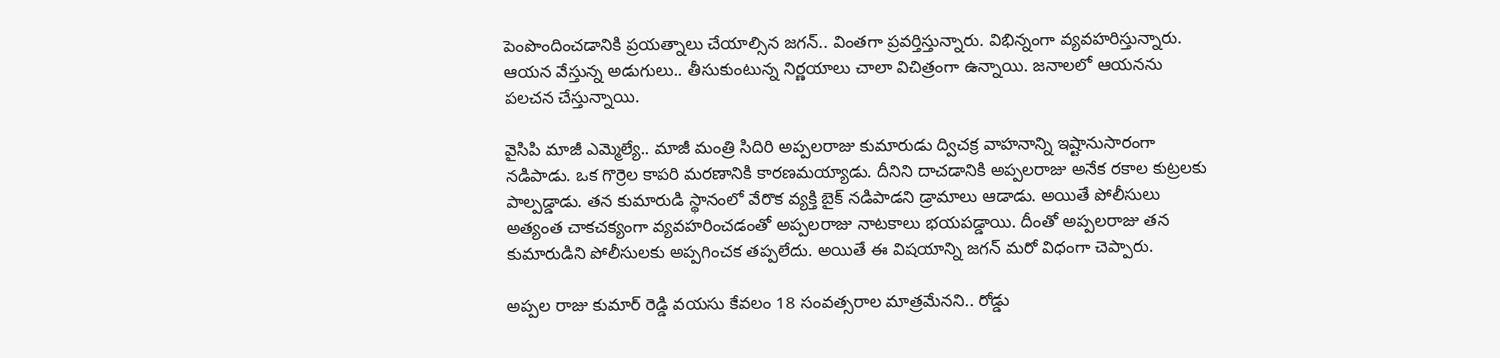పెంపొందించడానికి ప్రయత్నాలు చేయాల్సిన జగన్.. వింతగా ప్రవర్తిస్తున్నారు. విభిన్నంగా వ్యవహరిస్తున్నారు. ఆయన వేస్తున్న అడుగులు.. తీసుకుంటున్న నిర్ణయాలు చాలా విచిత్రంగా ఉన్నాయి. జనాలలో ఆయనను పలచన చేస్తున్నాయి.

వైసిపి మాజీ ఎమ్మెల్యే.. మాజీ మంత్రి సిదిరి అప్పలరాజు కుమారుడు ద్విచక్ర వాహనాన్ని ఇష్టానుసారంగా నడిపాడు. ఒక గొర్రెల కాపరి మరణానికి కారణమయ్యాడు. దీనిని దాచడానికి అప్పలరాజు అనేక రకాల కుట్రలకు పాల్పడ్డాడు. తన కుమారుడి స్థానంలో వేరొక వ్యక్తి బైక్ నడిపాడని డ్రామాలు ఆడాడు. అయితే పోలీసులు అత్యంత చాకచక్యంగా వ్యవహరించడంతో అప్పలరాజు నాటకాలు భయపడ్డాయి. దీంతో అప్పలరాజు తన కుమారుడిని పోలీసులకు అప్పగించక తప్పలేదు. అయితే ఈ విషయాన్ని జగన్ మరో విధంగా చెప్పారు.

అప్పల రాజు కుమార్ రెడ్డి వయసు కేవలం 18 సంవత్సరాల మాత్రమేనని.. రోడ్డు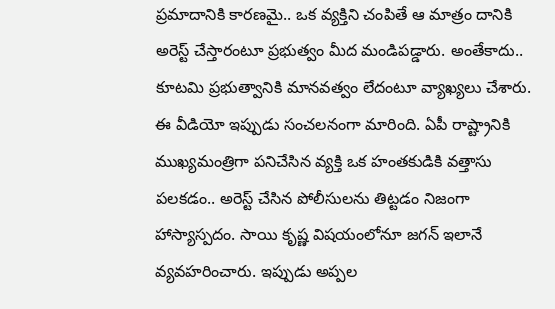ప్రమాదానికి కారణమై.. ఒక వ్యక్తిని చంపితే ఆ మాత్రం దానికి అరెస్ట్ చేస్తారంటూ ప్రభుత్వం మీద మండిపడ్డారు. అంతేకాదు.. కూటమి ప్రభుత్వానికి మానవత్వం లేదంటూ వ్యాఖ్యలు చేశారు. ఈ వీడియో ఇప్పుడు సంచలనంగా మారింది. ఏపీ రాష్ట్రానికి ముఖ్యమంత్రిగా పనిచేసిన వ్యక్తి ఒక హంతకుడికి వత్తాసు పలకడం.. అరెస్ట్ చేసిన పోలీసులను తిట్టడం నిజంగా హాస్యాస్పదం. సాయి కృష్ణ విషయంలోనూ జగన్ ఇలానే వ్యవహరించారు. ఇప్పుడు అప్పల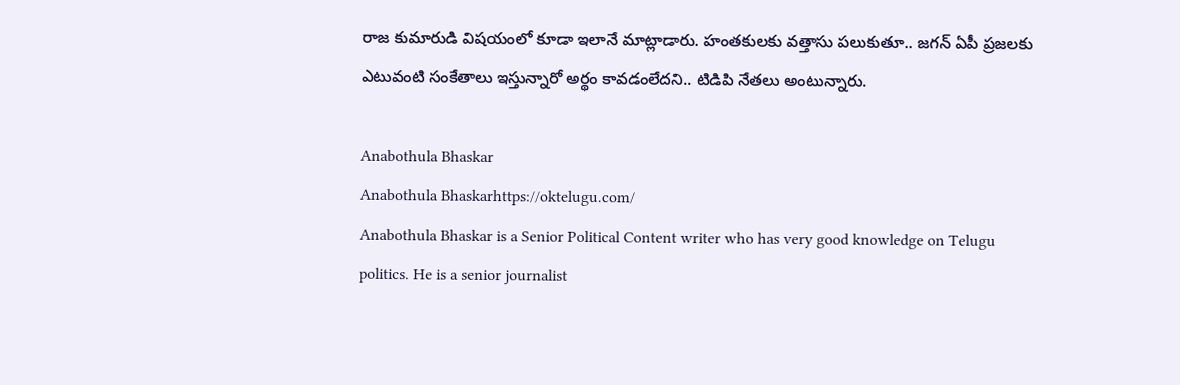రాజ కుమారుడి విషయంలో కూడా ఇలానే మాట్లాడారు. హంతకులకు వత్తాసు పలుకుతూ.. జగన్ ఏపీ ప్రజలకు ఎటువంటి సంకేతాలు ఇస్తున్నారో అర్థం కావడంలేదని.. టిడిపి నేతలు అంటున్నారు.

Anabothula Bhaskar
Anabothula Bhaskarhttps://oktelugu.com/
Anabothula Bhaskar is a Senior Political Content writer who has very good knowledge on Telugu politics. He is a senior journalist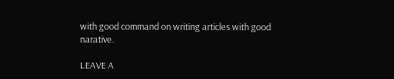with good command on writing articles with good narative.

LEAVE A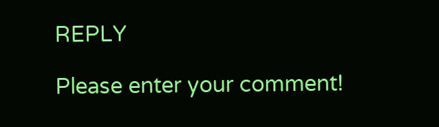REPLY

Please enter your comment!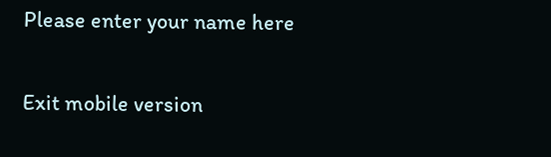Please enter your name here

Exit mobile version